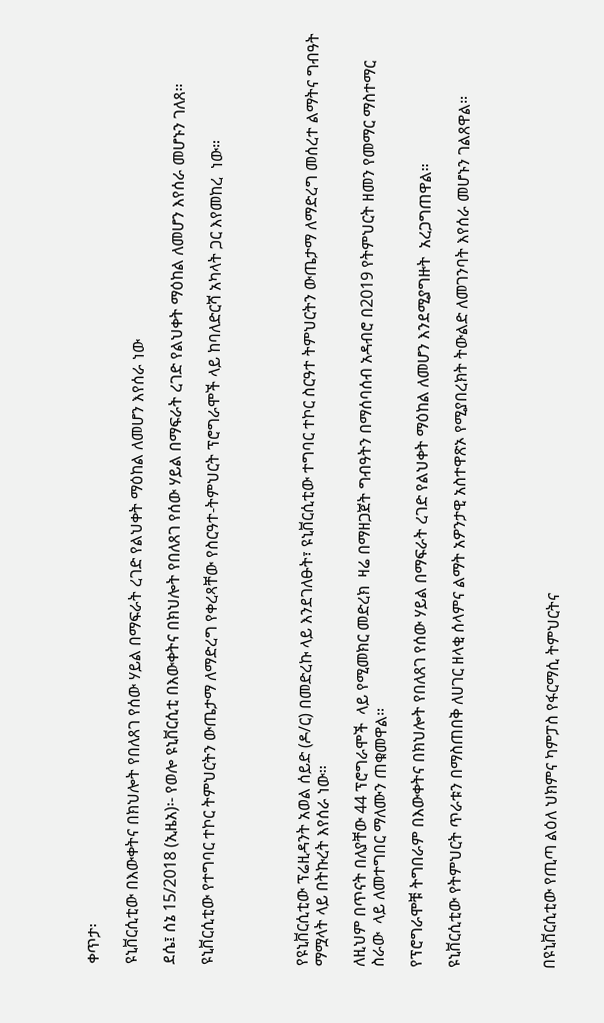ቀጥታ፡

ዩኒቨርሲቲው በእውቀትና በክህሎት የበለጸገ የሰው ሃይል በማፍራት ረገድ የልህቀት ማዕከል ለመሆን እየሰራ ነው

ደሴ፤ ሰኔ 15/2018 (ኢዜአ)፡- የወሎ ዩኒቨርሲቲ በእውቀትና በክህሎት የበለጸገ የሰው ሃይል በማፍራት ረገድ የልህቀት ማዕከል ለመሆን እየሰራ መሆኑን ገለጸ።

ዩኒቨርሲቲው የተግባር ተኮር ትምህርትን ውጤታማ ለማድረግ የቀረጻቸው የስርዓተ-ትምህርት ፕሮግራሞች ላይ ከባለድርሻ አካላት ጋር እየመከረ  ነው።




የዩኒቨርሲቲው ፕሬዚዳንት አወል ሰይድ (ዶ/ር) በመድረኩ ላይ እንደገለፁት፣ ዩኒቨርሲቲው ተግባር ተኮር ስርዓተ ትምህርትን ውጤታማ ለማድረግ መሰረተ ልማትና ግብዓት ማሟላት ላይ በትኩረት እየሰራ ነው።

ለዚህም በጥናት በለያቸው 44 ፕሮግራሞች  ላይ የሚመክር መድረክ  ዛሬ በማዘጋጀት ግብዓትን በማሰባሰብ አዳብሮ በ2019 የትምህርት ዘመን የመማር ማስተማር ስራው  ላይ ለመተግበር ማለሙን ጠቁመዋል።

የፕሮግራሞቹ ትግበራም በእውቀትና በክህሎት የበለጸገ የሰው ሃይል በማፍራት ረገድ የልህቀት ማዕከል ለመሆን እንደሚያግዙት  አረጋግጠዋል።

ዩኒቨርሲቲው የትምህርት ጥራቱን በማስጠበቅ ለሀገር ዘላቂ ሰላምና ልማት አዎንታዊ አስተዋጽኦ የሚያበረክት ትውልድ ለመገንባት እየሰራ መሆኑን ገልጸዋል።




በዩኒቨርሲቲው የጢጣ ልዕለ ህክምና ካምፓስ የፋርማሲ ትምህርትና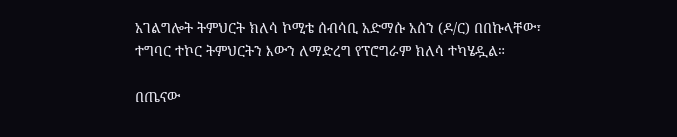አገልግሎት ትምህርት ክለሳ ኮሚቴ ሰብሳቢ አድማሱ አሰን (ዶ/ር) በበኩላቸው፣ ተግባር ተኮር ትምህርትን እውን ለማድረግ የፕሮግራም ክለሳ ተካሄዷል።

በጤናው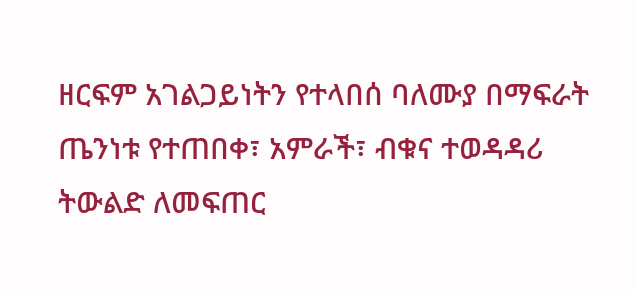ዘርፍም አገልጋይነትን የተላበሰ ባለሙያ በማፍራት ጤንነቱ የተጠበቀ፣ አምራች፣ ብቁና ተወዳዳሪ ትውልድ ለመፍጠር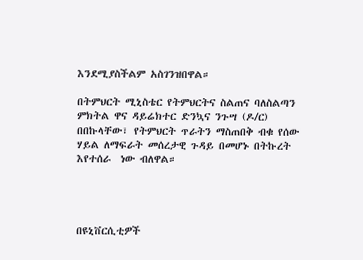እንደሚያስችልም አስገንዝበዋል።

በትምህርት ሚኒስቴር የትምህርትና ስልጠና ባለስልጣን ምክትል ዋና ዳይሬክተር ድንኳና ንጉሣ (ዶ/ር) በበኩላቸው፣ የትምህርት ጥራትን ማስጠበቅ ብቁ የሰው ሃይል ለማፍራት መሰረታዊ ጉዳይ በመሆኑ በትኩረት እየተሰራ  ነው ብለዋል።




በዩኒቨርሲቲዎች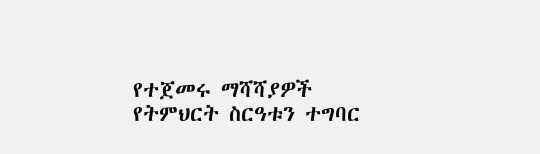የተጀመሩ ማሻሻያዎች የትምህርት ስርዓቱን ተግባር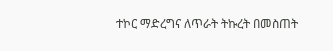ተኮር ማድረግና ለጥራት ትኩረት በመስጠት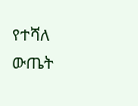የተሻለ ውጤት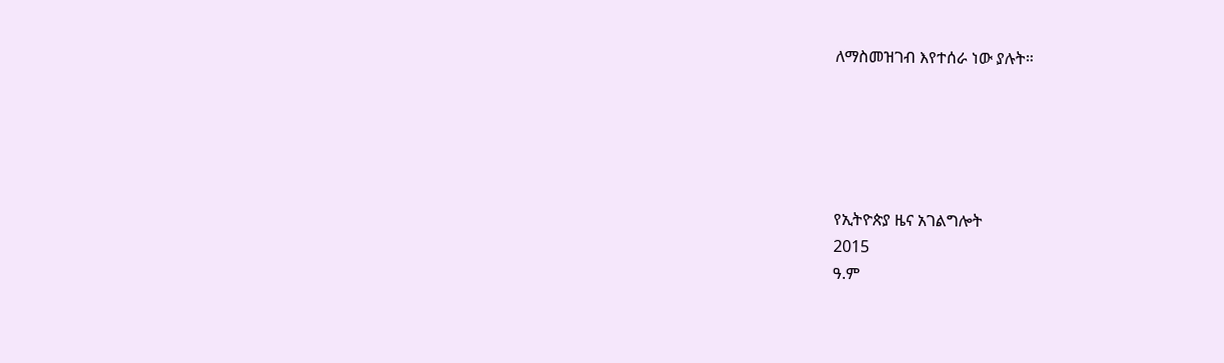ለማስመዝገብ እየተሰራ ነው ያሉት።





የኢትዮጵያ ዜና አገልግሎት
2015
ዓ.ም